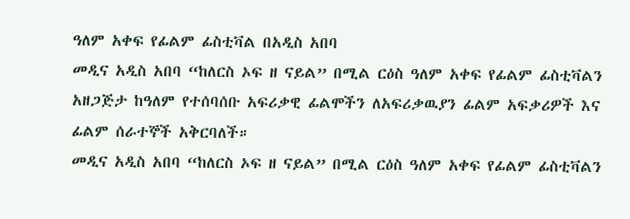ዓለም አቀፍ የፊልም ፊስቲቫል በአዲስ አበባ
መዲና አዲስ አበባ “ከለርስ ኦፍ ዘ ናይል” በሚል ርዕስ ዓለም አቀፍ የፊልም ፊስቲቫልን አዘጋጅታ ከዓለም የተሰባሰቡ አፍሪቃዊ ፊልሞችን ለአፍሪቃዉያን ፊልም አፍቃሪዎች እና ፊልም ሰራተኞች አቅርባለች።
መዲና አዲስ አበባ “ከለርስ ኦፍ ዘ ናይል” በሚል ርዕስ ዓለም አቀፍ የፊልም ፊስቲቫልን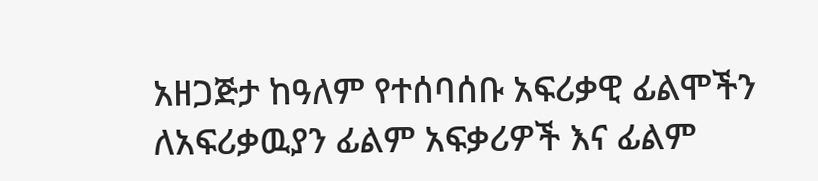አዘጋጅታ ከዓለም የተሰባሰቡ አፍሪቃዊ ፊልሞችን ለአፍሪቃዉያን ፊልም አፍቃሪዎች እና ፊልም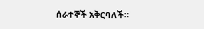ሰራተኞች አቅርባለች።